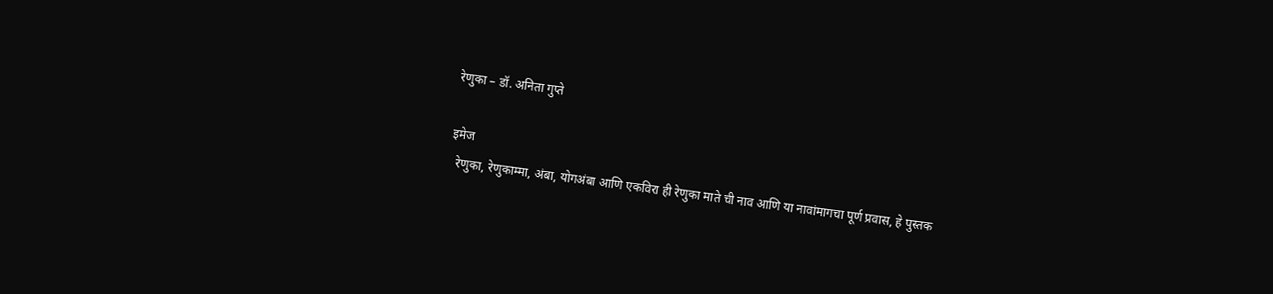रेणुका – डॉ. अनिता गुप्ते

इमेज
  रेणुका, रेणुकाम्मा, अंबा, योगअंबा आणि एकविरा ही रेणुका माते ची नाव आणि या नावांमागचा पूर्ण प्रवास, हे पुस्तक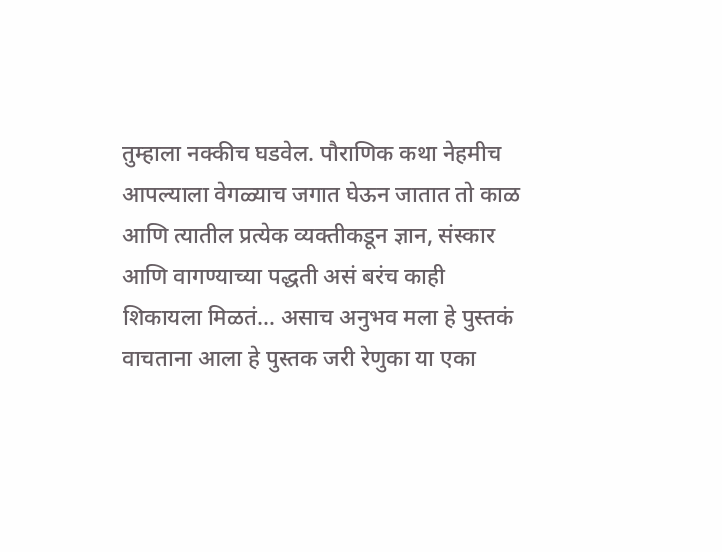तुम्हाला नक्कीच घडवेल. पौराणिक कथा नेहमीच आपल्याला वेगळ्याच जगात घेऊन जातात तो काळ आणि त्यातील प्रत्येक व्यक्तीकडून ज्ञान, संस्कार आणि वागण्याच्या पद्धती असं बरंच काही शिकायला मिळतं… असाच अनुभव मला हे पुस्तकं वाचताना आला हे पुस्तक जरी रेणुका या एका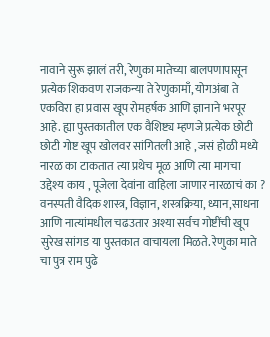नावाने सुरू झालं तरी, रेणुका मातेच्या बालपणापासून प्रत्येक शिकवण राजकन्या ते रेणुकामाँ, योगअंबा ते एकविरा हा प्रवास खूप रोमहर्षक आणि ज्ञानाने भरपूर आहे. ह्या पुस्तकातील एक वैशिष्ट्य म्हणजे प्रत्येक छोटी छोटी गोष्ट खूप खोलवर सांगितली आहे , जसं होळी मध्ये नारळ का टाकतात त्या प्रथेच मूळ आणि त्या मागचा उद्देश्य काय , पूजेला देवांना वाहिला जाणार नारळाचं का ? वनस्पती वैदिक शास्त्र, विज्ञान, शस्त्रक्रिया, ध्यान,साधना आणि नात्यांमधील चढउतार अश्या सर्वच गोष्टींची खूप सुरेख सांगड या पुस्तकात वाचायला मिळते. रेणुका माते चा पुत्र राम पुढे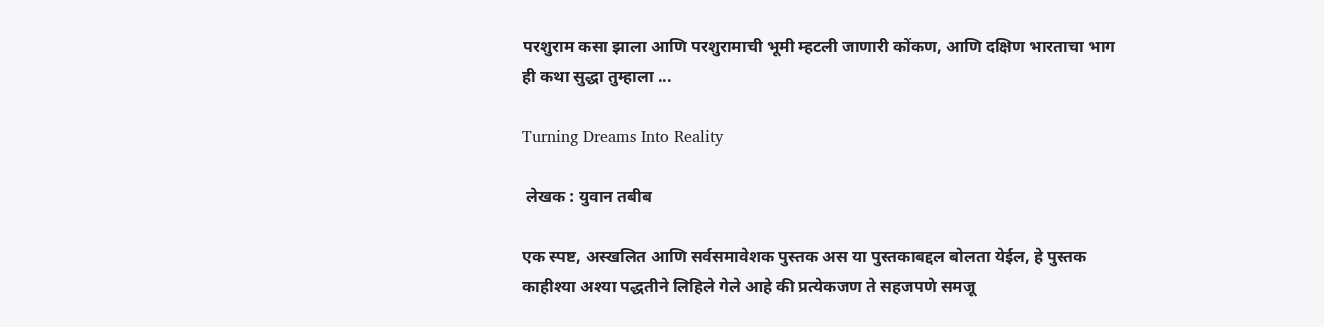परशुराम कसा झाला आणि परशुरामाची भूमी म्हटली जाणारी कोंकण, आणि दक्षिण भारताचा भाग ही कथा सुद्धा तुम्हाला ...

Turning Dreams Into Reality

 लेखक : युवान तबीब

एक स्पष्ट, अस्खलित आणि सर्वसमावेशक पुस्तक अस या पुस्तकाबद्दल बोलता येईल, हे पुस्तक काहीश्या अश्या पद्धतीने लिहिले गेले आहे की प्रत्येकजण ते सहजपणे समजू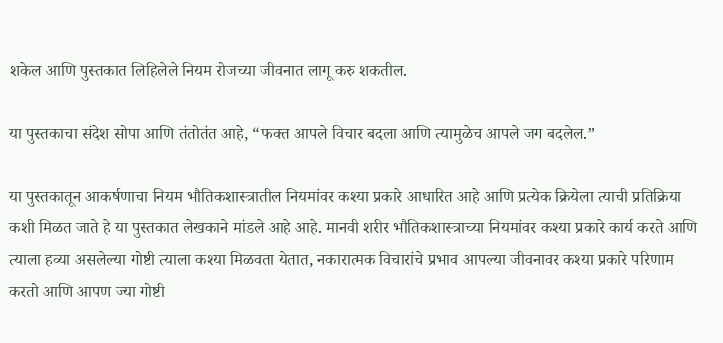शकेल आणि पुस्तकात लिहिलेले नियम रोजच्या जीवनात लागू करु शकतील.

या पुस्तकाचा संदेश सोपा आणि तंतोतंत आहे, “फक्त आपले विचार बदला आणि त्यामुळेच आपले जग बदलेल.”

या पुस्तकातून आकर्षणाचा नियम भौतिकशास्त्रातील नियमांवर कश्या प्रकारे आधारित आहे आणि प्रत्येक क्रियेला त्याची प्रतिक्रिया कशी मिळत जाते हे या पुस्तकात लेखकाने मांडले आहे आहे. मानवी शरीर भौतिकशास्त्राच्या नियमांवर कश्या प्रकारे कार्य करते आणि त्याला हव्या असलेल्या गोष्टी त्याला कश्या मिळवता येतात, नकारात्मक विचारांचे प्रभाव आपल्या जीवनावर कश्या प्रकारे परिणाम करतो आणि आपण ज्या गोष्टी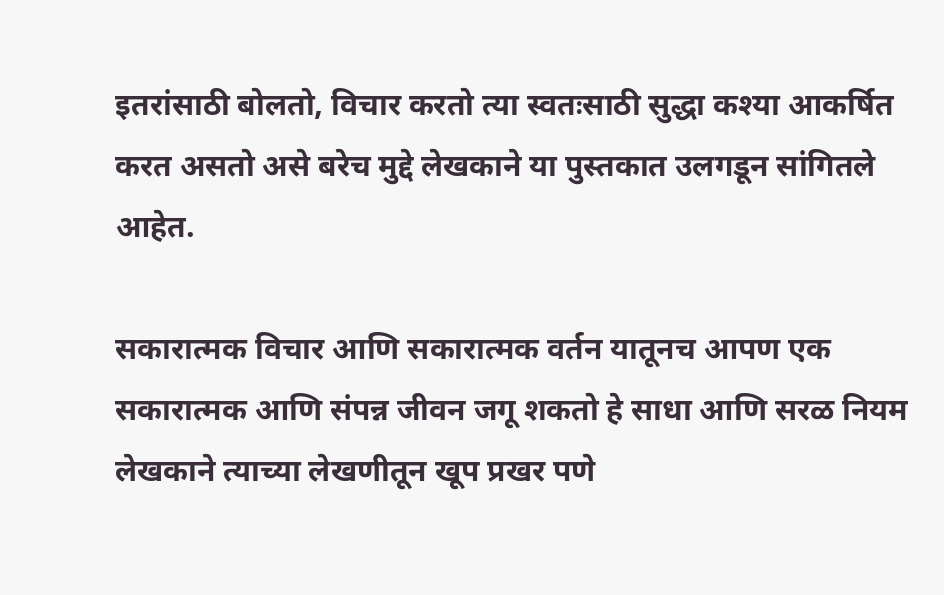इतरांसाठी बोलतो, विचार करतो त्या स्वतःसाठी सुद्धा कश्या आकर्षित करत असतो असे बरेच मुद्दे लेखकाने या पुस्तकात उलगडून सांगितले आहेत.

सकारात्मक विचार आणि सकारात्मक वर्तन यातूनच आपण एक सकारात्मक आणि संपन्न जीवन जगू शकतो हे साधा आणि सरळ नियम लेखकाने त्याच्या लेखणीतून खूप प्रखर पणे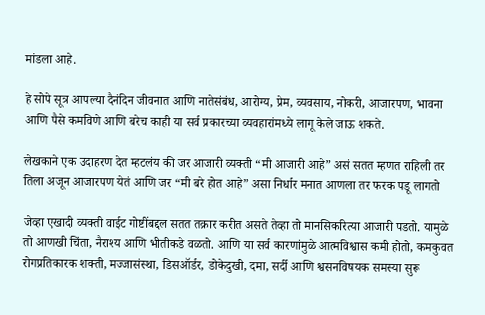मांडला आहे.

हे सोपे सूत्र आपल्या दैनंदिन जीवनात आणि नातेसंबंध, आरोग्य, प्रेम, व्यवसाय, नोकरी, आजारपण, भावना आणि पैसे कमविणे आणि बरेच काही या सर्व प्रकारच्या व्यवहारांमध्ये लागू केले जाऊ शकते.

लेखकाने एक उदाहरण देत म्हटलंय की जर आजारी व्यक्ती “मी आजारी आहे” असं सतत म्हणत राहिली तर तिला अजून आजारपण येतं आणि जर “मी बरे होत आहे” असा निर्धार मनात आणला तर फरक पडू लागतो

जेव्हा एखादी व्यक्ती वाईट गोष्टींबद्दल सतत तक्रार करीत असते तेव्हा तो मानसिकरित्या आजारी पडतो. यामुळे तो आणखी चिंता, नैराश्य आणि भीतीकडे वळतो. आणि या सर्व कारणांमुळे आत्मविश्वास कमी होतो, कमकुवत रोगप्रतिकारक शक्ती, मज्जासंस्था, डिसऑर्डर, डोकेदुखी, दमा, सर्दी आणि श्वसनविषयक समस्या सुरू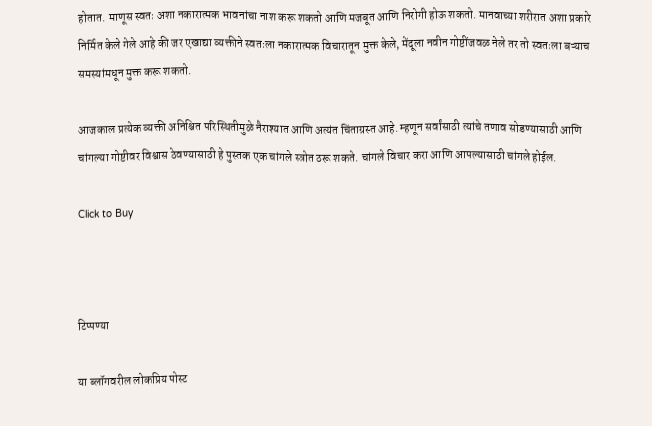होतात. माणूस स्वतः अशा नकारात्मक भावनांचा नाश करू शकतो आणि मजबूत आणि निरोगी होऊ शकतो. मानवाच्या शरीरात अशा प्रकारे निर्मित केले गेले आहे की जर एखाद्या व्यक्तीने स्वतःला नकारात्मक विचारातून मुक्त केले, मेंदूला नवीन गोष्टींजवळ नेले तर तो स्वतःला बऱ्याच समस्यांमधून मुक्त करू शकतो.

आजकाल प्रत्येक व्यक्ती अनिश्चित परिस्थितीमुळे नैराश्यात आणि अत्यंत चिंताग्रस्त आहे. म्हणून सर्वांसाठी त्यांचे तणाव सोडण्यासाठी आणि चांगल्या गोष्टीवर विश्वास ठेवण्यासाठी हे पुस्तक एक चांगले स्त्रोत ठरू शकते. चांगले विचार करा आणि आपल्यासाठी चांगले होईल.

Click to Buy



टिप्पण्या

या ब्लॉगवरील लोकप्रिय पोस्ट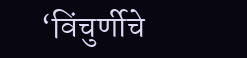‘विंचुर्णीचे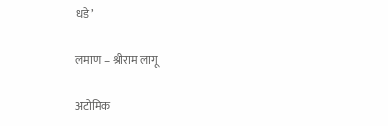धडे’

लमाण – श्रीराम लागू

अटोमिक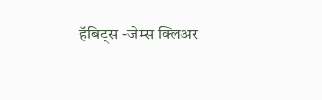हॅबिट्स -जेम्स क्लिअर